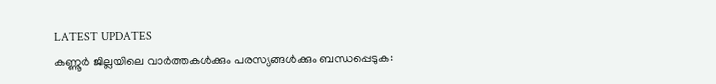LATEST UPDATES
കണ്ണൂർ ജില്ലയിലെ വാർത്തകൾക്കും പരസ്യങ്ങൾക്കും ബന്ധപ്പെടുക: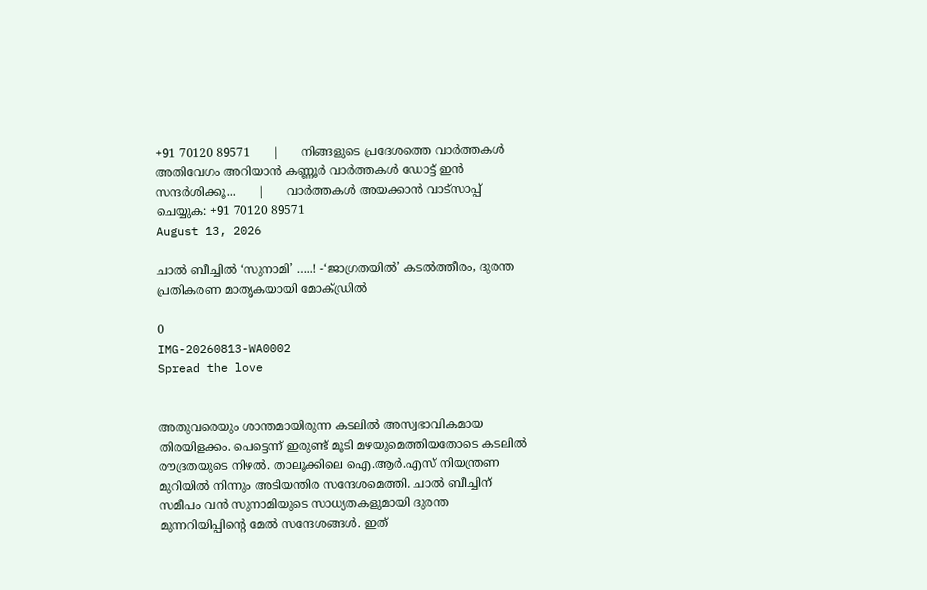+91 70120 89571      |      നിങ്ങളുടെ പ്രദേശത്തെ വാർത്തകൾ അതിവേഗം അറിയാൻ കണ്ണൂർ വാർത്തകൾ ഡോട്ട് ഇൻ സന്ദർശിക്കൂ...      |      വാർത്തകൾ അയക്കാൻ വാട്സാപ്പ് ചെയ്യുക: +91 70120 89571
August 13, 2026

ചാല്‍ ബീച്ചില്‍ ‘സുനാമി’ …..! -‘ജാഗ്രതയില്‍’ കടല്‍ത്തീരം, ദുരന്ത പ്രതികരണ മാതൃകയായി മോക്ഡ്രിൽ

0
IMG-20260813-WA0002
Spread the love


അതുവരെയും ശാന്തമായിരുന്ന കടലില്‍ അസ്വഭാവികമായ തിരയിളക്കം. പെട്ടെന്ന് ഇരുണ്ട് മൂടി മഴയുമെത്തിയതോടെ കടലില്‍ രൗദ്രതയുടെ നിഴല്‍. താലൂക്കിലെ ഐ.ആര്‍.എസ് നിയന്ത്രണ മുറിയില്‍ നിന്നും അടിയന്തിര സന്ദേശമെത്തി. ചാല്‍ ബീച്ചിന് സമീപം വന്‍ സുനാമിയുടെ സാധ്യതകളുമായി ദുരന്ത മുന്നറിയിപ്പിന്റെ മേല്‍ സന്ദേശങ്ങള്‍. ഇത്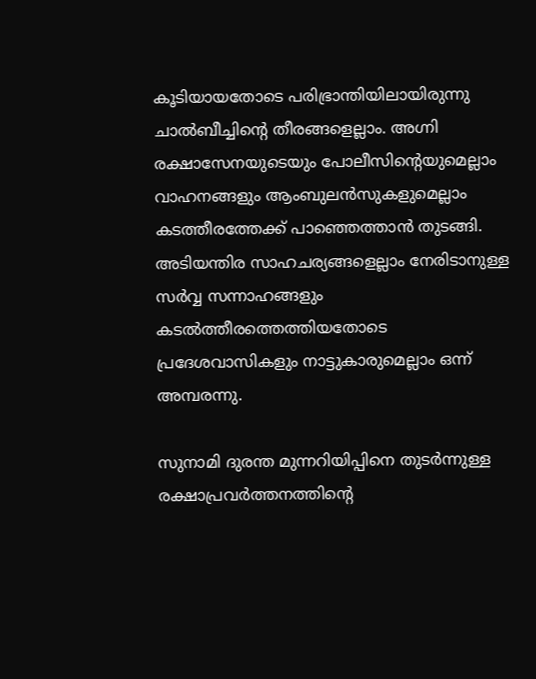കൂടിയായതോടെ പരിഭ്രാന്തിയിലായിരുന്നു ചാല്‍ബീച്ചിന്റെ തീരങ്ങളെല്ലാം. അഗ്നി രക്ഷാസേനയുടെയും പോലീസിന്റെയുമെല്ലാം വാഹനങ്ങളും ആംബുലന്‍സുകളുമെല്ലാം കടത്തീരത്തേക്ക് പാഞ്ഞെത്താന്‍ തുടങ്ങി. അടിയന്തിര സാഹചര്യങ്ങളെല്ലാം നേരിടാനുള്ള സര്‍വ്വ സന്നാഹങ്ങളും  കടല്‍ത്തീരത്തെത്തിയതോടെ പ്രദേശവാസികളും നാട്ടുകാരുമെല്ലാം ഒന്ന് അമ്പരന്നു.

സുനാമി ദുരന്ത മുന്നറിയിപ്പിനെ തുടര്‍ന്നുള്ള രക്ഷാപ്രവര്‍ത്തനത്തിന്റെ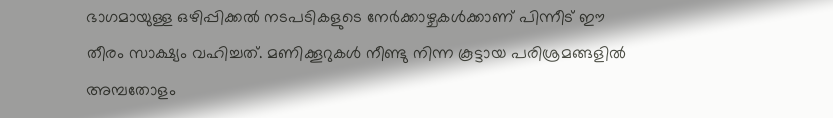ഭാഗമായുള്ള ഒഴിപ്പിക്കല്‍ നടപടികളുടെ നേര്‍ക്കാഴ്ചകള്‍ക്കാണ് പിന്നീട് ഈ തീരം സാക്ഷ്യം വഹിച്ചത്. മണിക്കൂറുകള്‍ നീണ്ടു നിന്ന കൂട്ടായ പരിശ്രമങ്ങളില്‍  അമ്പതോളം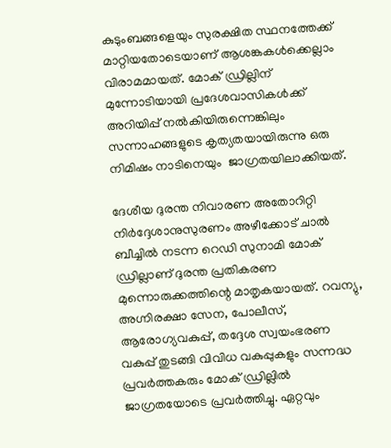കുടുംബങ്ങളെയും സുരക്ഷിത സ്ഥനത്തേക്ക് മാറ്റിയതോടെയാണ് ആശങ്കകള്‍ക്കെല്ലാം വിരാമമായത്. മോക് ഡ്രില്ലിന് മുന്നോടിയായി പ്രദേശവാസികള്‍ക്ക് അറിയിപ്പ് നല്‍കിയിരുന്നെങ്കിലും സന്നാഹങ്ങളുടെ കൃത്യതയായിരുന്നു ഒരു നിമിഷം നാടിനെയും  ജാഗ്രതയിലാക്കിയത്.

ദേശീയ ദുരന്ത നിവാരണ അതോറിറ്റി നിര്‍ദ്ദേശാനുസുരണം അഴീക്കോട് ചാല്‍ ബീച്ചില്‍ നടന്ന റെഡി സുനാമി മോക് ഡ്രില്ലാണ് ദുരന്ത പ്രതികരണ മുന്നൊരുക്കത്തിന്റെ മാതൃകയായത്. റവന്യു, അഗ്നിരക്ഷാ സേന, പോലീസ്, ആരോഗ്യവകുപ്പ്, തദ്ദേശ സ്വയംഭരണ വകുപ്പ് തുടങ്ങി വിവിധ വകുപ്പുകളും സന്നദ്ധ പ്രവര്‍ത്തകരും മോക് ഡ്രില്ലില്‍ ജാഗ്രതയോടെ പ്രവര്‍ത്തിച്ചു. ഏറ്റവും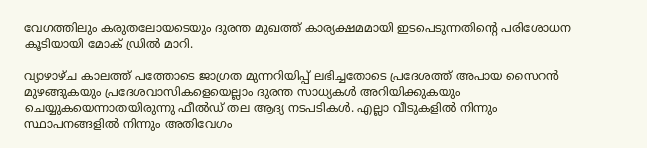വേഗത്തിലും കരുതലോയടെയും ദുരന്ത മുഖത്ത് കാര്യക്ഷമമായി ഇടപെടുന്നതിന്റെ പരിശോധന കൂടിയായി മോക് ഡ്രില്‍ മാറി.

വ്യാഴാഴ്ച കാലത്ത് പത്തോടെ ജാഗ്രത മുന്നറിയിപ്പ് ലഭിച്ചതോടെ പ്രദേശത്ത് അപായ സൈറന്‍ മുഴങ്ങുകയും പ്രദേശവാസികളെയെല്ലാം ദുരന്ത സാധ്യകള്‍ അറിയിക്കുകയും  ചെയ്യുകയെന്നാതയിരുന്നു ഫീല്‍ഡ് തല ആദ്യ നടപടികള്‍. എല്ലാ വീടുകളില്‍ നിന്നും സ്ഥാപനങ്ങളില്‍ നിന്നും അതിവേഗം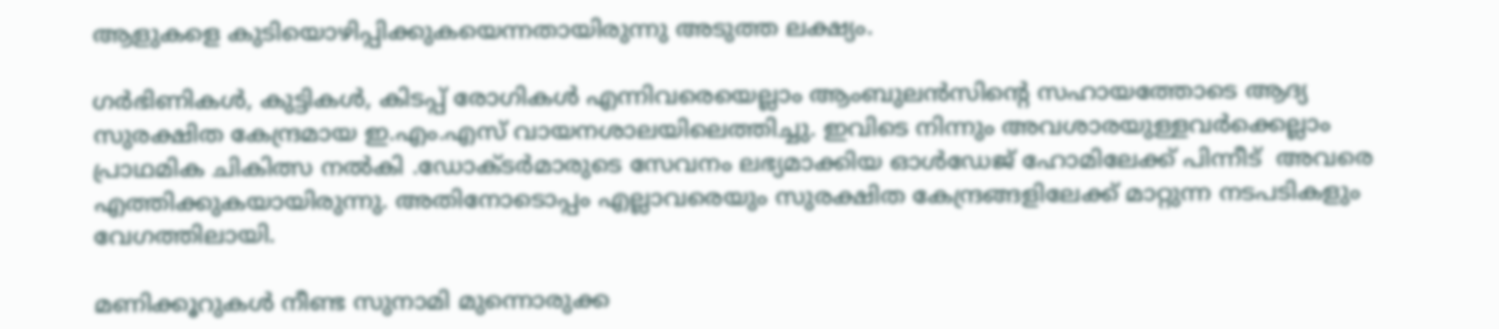ആളുകളെ കുടിയൊഴിപ്പിക്കുകയെന്നതായിരുന്നു അടുത്ത ലക്ഷ്യം.

ഗര്‍ഭിണികള്‍, കുട്ടികള്‍, കിടപ്പ് രോഗികള്‍ എന്നിവരെയെല്ലാം ആംബുലന്‍സിന്റെ സഹായത്തോടെ ആദ്യ സുരക്ഷിത കേന്ദ്രമായ ഇ.എം.എസ് വായനശാലയിലെത്തിച്ചു. ഇവിടെ നിന്നും അവശാരയുള്ളവര്‍ക്കെല്ലാം  പ്രാഥമിക ചികിത്സ നല്‍കി .ഡോക്ടര്‍മാരുടെ സേവനം ലഭ്യമാക്കിയ ഓള്‍ഡേജ് ഹോമിലേക്ക് പിന്നീട്  അവരെ എത്തിക്കുകയായിരുന്നു. അതിനോടൊപ്പം എല്ലാവരെയും സുരക്ഷിത കേന്ദ്രങ്ങളിലേക്ക് മാറ്റുന്ന നടപടികളും വേഗത്തിലായി.

മണിക്കൂറുകള്‍ നീണ്ട സുനാമി മുന്നൊരുക്ക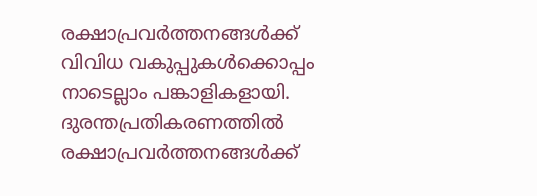രക്ഷാപ്രവര്‍ത്തനങ്ങള്‍ക്ക് വിവിധ വകുപ്പുകള്‍ക്കൊപ്പം നാടെല്ലാം പങ്കാളികളായി. ദുരന്തപ്രതികരണത്തില്‍ രക്ഷാപ്രവര്‍ത്തനങ്ങള്‍ക്ക്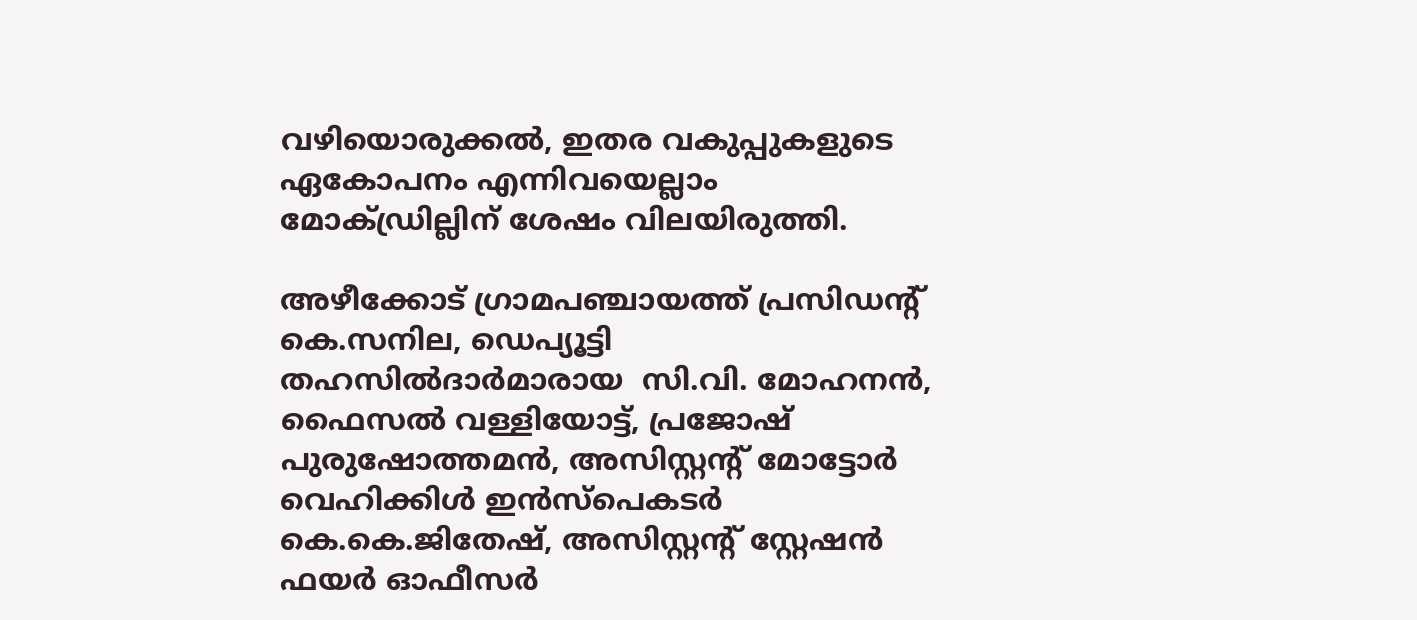വഴിയൊരുക്കല്‍, ഇതര വകുപ്പുകളുടെ ഏകോപനം എന്നിവയെല്ലാം മോക്ഡ്രില്ലിന് ശേഷം വിലയിരുത്തി.

അഴീക്കോട് ഗ്രാമപഞ്ചായത്ത് പ്രസിഡന്റ് കെ.സനില, ഡെപ്യൂട്ടി തഹസില്‍ദാര്‍മാരായ  സി.വി. മോഹനന്‍, ഫൈസല്‍ വള്ളിയോട്ട്, പ്രജോഷ് പുരുഷോത്തമന്‍, അസിസ്റ്റന്റ് മോട്ടോര്‍ വെഹിക്കിള്‍ ഇന്‍സ്‌പെകടര്‍ കെ.കെ.ജിതേഷ്, അസിസ്റ്റന്റ് സ്റ്റേഷന്‍ ഫയര്‍ ഓഫീസര്‍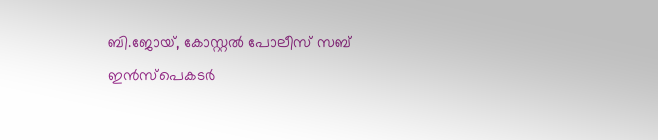ബി.ജോയ്, കോസ്റ്റല്‍ പോലീസ് സബ് ഇന്‍സ്‌പെകടര്‍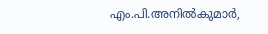എം.പി.അനില്‍കുമാര്‍,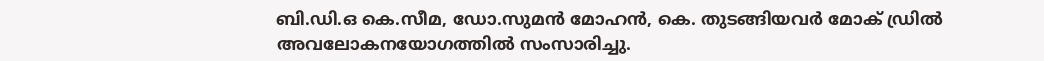ബി.ഡി.ഒ കെ.സീമ, ഡോ.സുമന്‍ മോഹന്‍, കെ. തുടങ്ങിയവര്‍ മോക് ഡ്രില്‍ അവലോകനയോഗത്തില്‍ സംസാരിച്ചു.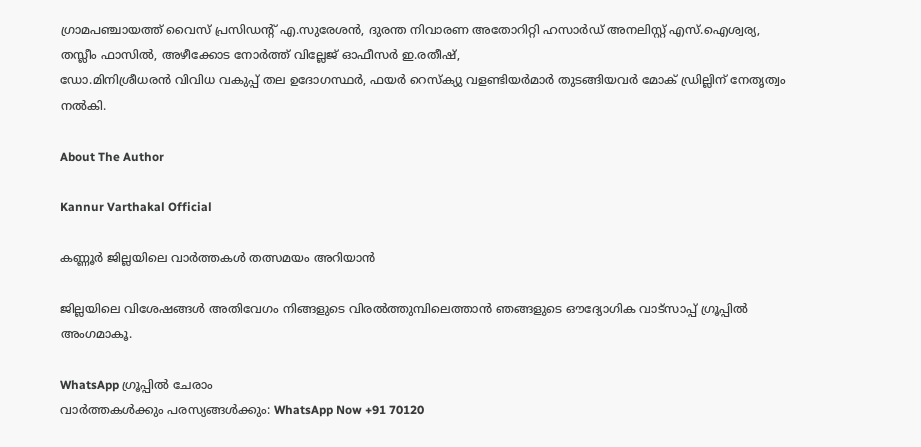ഗ്രാമപഞ്ചായത്ത് വൈസ് പ്രസിഡന്റ് എ.സുരേശന്‍, ദുരന്ത നിവാരണ അതോറിറ്റി ഹസാര്‍ഡ് അനലിസ്റ്റ് എസ്.ഐശ്വര്യ, തസ്ലീം ഫാസില്‍, അഴീക്കോട നോര്‍ത്ത് വില്ലേജ് ഓഫീസര്‍ ഇ.രതീഷ്,
ഡോ.മിനിശ്രീധരന്‍ വിവിധ വകുപ്പ് തല ഉദോഗസ്ഥര്‍, ഫയര്‍ റെസ്‌ക്യു വളണ്ടിയര്‍മാര്‍ തുടങ്ങിയവര്‍ മോക് ഡ്രില്ലിന് നേതൃത്വം നല്‍കി.

About The Author

Kannur Varthakal Official

കണ്ണൂർ ജില്ലയിലെ വാർത്തകൾ തത്സമയം അറിയാൻ

ജില്ലയിലെ വിശേഷങ്ങൾ അതിവേഗം നിങ്ങളുടെ വിരൽത്തുമ്പിലെത്താൻ ഞങ്ങളുടെ ഔദ്യോഗിക വാട്സാപ്പ് ഗ്രൂപ്പിൽ അംഗമാകൂ.

WhatsApp ഗ്രൂപ്പിൽ ചേരാം
വാർത്തകൾക്കും പരസ്യങ്ങൾക്കും: WhatsApp Now +91 70120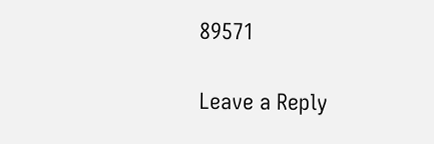89571

Leave a Reply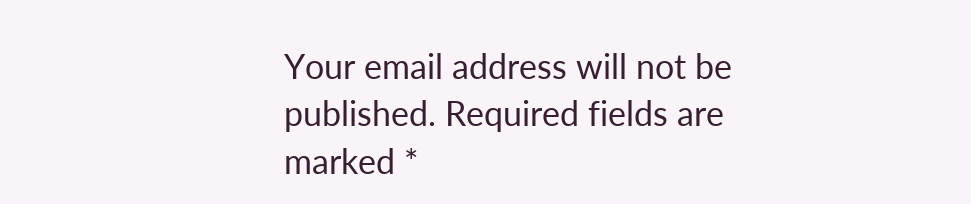Your email address will not be published. Required fields are marked *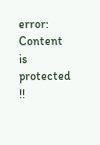error: Content is protected !!